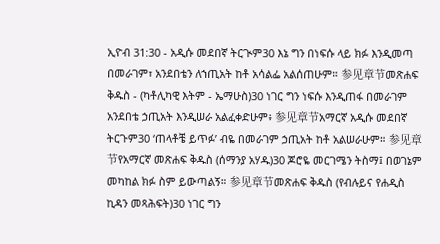ኢዮብ 31:30 - አዲሱ መደበኛ ትርጒም30 እኔ ግን በነፍሱ ላይ ክፉ እንዲመጣ በመራገም፣ አንደበቴን ለኀጢአት ከቶ አሳልፌ አልሰጠሁም። 参见章节መጽሐፍ ቅዱስ - (ካቶሊካዊ እትም - ኤማሁስ)30 ነገር ግን ነፍሱ እንዲጠፋ በመራገም አንደበቴ ኃጢአት እንዲሠራ አልፈቀድሁም፥ 参见章节አማርኛ አዲሱ መደበኛ ትርጉም30 ‘ጠላቶቼ ይጥፉ’ ብዬ በመራገም ኃጢአት ከቶ አልሠራሁም። 参见章节የአማርኛ መጽሐፍ ቅዱስ (ሰማንያ አሃዱ)30 ጆሮዬ መርገሜን ትስማ፤ በወገኔም መካከል ክፉ ስም ይውጣልኝ። 参见章节መጽሐፍ ቅዱስ (የብሉይና የሐዲስ ኪዳን መጻሕፍት)30 ነገር ግን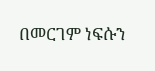በመርገም ነፍሱን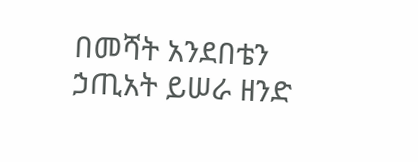በመሻት አንደበቴን ኃጢአት ይሠራ ዘንድ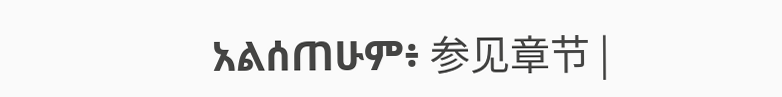አልሰጠሁም፥ 参见章节 |